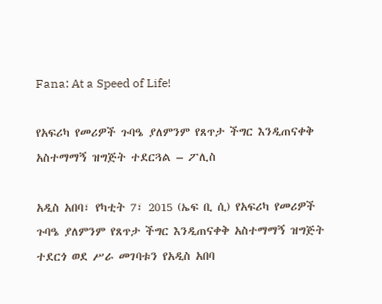Fana: At a Speed of Life!

የአፍሪካ የመሪዎች ጉባዔ ያለምንም የጸጥታ ችግር እንዲጠናቀቅ አስተማማኝ ዝግጅት ተደርጓል – ፖሊስ

አዲስ አበባ፣ የካቲት 7፣ 2015 (ኤፍ ቢ ሲ) የአፍሪካ የመሪዎች ጉባዔ ያለምንም የጸጥታ ችግር እንዲጠናቀቅ አስተማማኝ ዝግጅት ተደርጎ ወደ ሥራ መገባቱን የአዲስ አበባ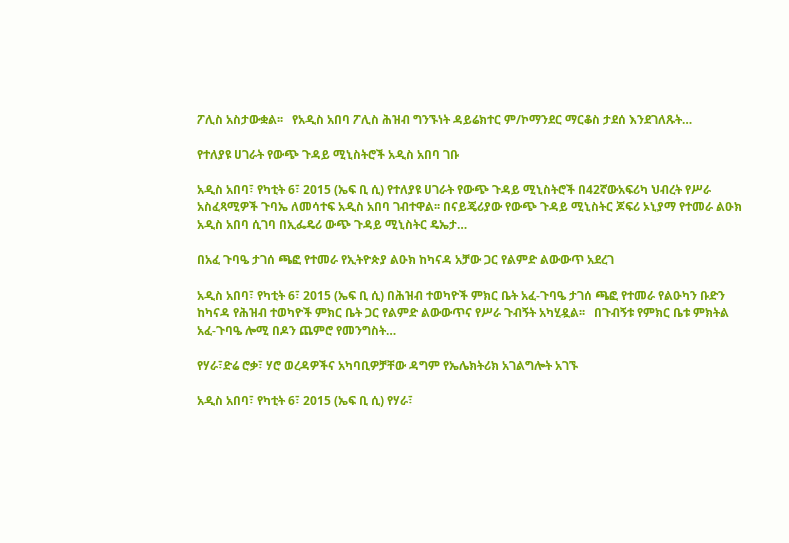ፖሊስ አስታውቋል፡፡   የአዲስ አበባ ፖሊስ ሕዝብ ግንኙነት ዳይሬክተር ም/ኮማንደር ማርቆስ ታደሰ እንደገለጹት…

የተለያዩ ሀገራት የውጭ ጉዳይ ሚኒስትሮች አዲስ አበባ ገቡ

አዲስ አበባ፣ የካቲት 6፣ 2015 (ኤፍ ቢ ሲ) የተለያዩ ሀገራት የውጭ ጉዳይ ሚኒስትሮች በ42ኛውአፍሪካ ህብረት የሥራ አስፈጻሚዎች ጉባኤ ለመሳተፍ አዲስ አበባ ገብተዋል፡፡ በናይጄሪያው የውጭ ጉዳይ ሚኒስትር ጆፍሪ ኦኒያማ የተመራ ልዑክ አዲስ አበባ ሲገባ በኢፌዴሪ ውጭ ጉዳይ ሚኒስትር ዴኤታ…

በአፈ ጉባዔ ታገሰ ጫፎ የተመራ የኢትዮጵያ ልዑክ ከካናዳ አቻው ጋር የልምድ ልውውጥ አደረገ

አዲስ አበባ፣ የካቲት 6፣ 2015 (ኤፍ ቢ ሲ) በሕዝብ ተወካዮች ምክር ቤት አፈ-ጉባዔ ታገሰ ጫፎ የተመራ የልዑካን ቡድን ከካናዳ የሕዝብ ተወካዮች ምክር ቤት ጋር የልምድ ልውውጥና የሥራ ጉብኝት አካሂዷል፡፡   በጉብኝቱ የምክር ቤቱ ምክትል አፈ-ጉባዔ ሎሚ በዶን ጨምሮ የመንግስት…

የሃራ፣ድሬ ሮቃ፣ ሃሮ ወረዳዎችና አካባቢዎቻቸው ዳግም የኤሌክትሪክ አገልግሎት አገኙ

አዲስ አበባ፣ የካቲት 6፣ 2015 (ኤፍ ቢ ሲ) የሃራ፣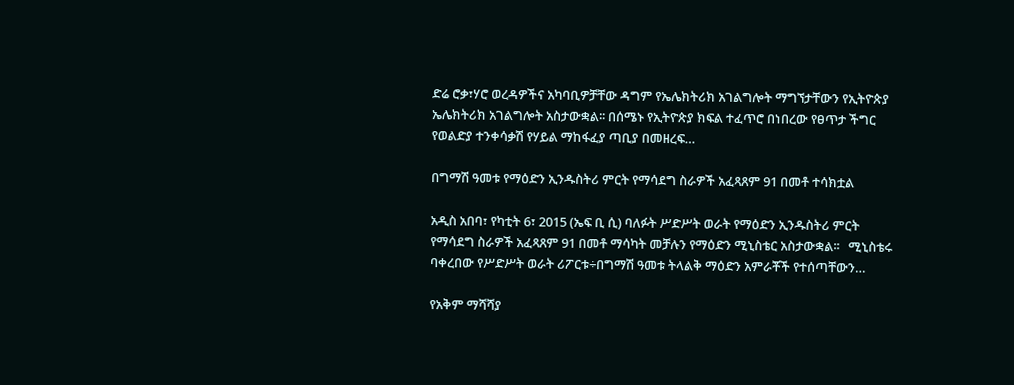ድሬ ሮቃ፣ሃሮ ወረዳዎችና አካባቢዎቻቸው ዳግም የኤሌክትሪክ አገልግሎት ማግኘታቸውን የኢትዮጵያ ኤሌክትሪክ አገልግሎት አስታውቋል፡፡ በሰሜኑ የኢትዮጵያ ክፍል ተፈጥሮ በነበረው የፀጥታ ችግር የወልድያ ተንቀሳቃሽ የሃይል ማከፋፈያ ጣቢያ በመዘረፍ…

በግማሽ ዓመቱ የማዕድን ኢንዱስትሪ ምርት የማሳደግ ስራዎች አፈጻጸም 91 በመቶ ተሳክቷል

አዲስ አበባ፣ የካቲት 6፣ 2015 (ኤፍ ቢ ሲ) ባለፉት ሥድሥት ወራት የማዕድን ኢንዱስትሪ ምርት የማሳደግ ስራዎች አፈጻጸም 91 በመቶ ማሳካት መቻሉን የማዕድን ሚኒስቴር አስታውቋል፡፡   ሚኒስቴሩ ባቀረበው የሥድሥት ወራት ሪፖርቱ÷በግማሽ ዓመቱ ትላልቅ ማዕድን አምራቾች የተሰጣቸውን…

የአቅም ማሻሻያ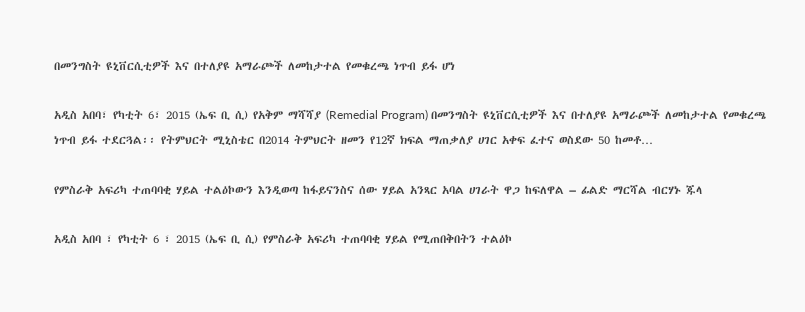በመንግስት ዩኒቨርሲቲዎች እና በተለያዩ አማራጮች ለመከታተል የመቁረጫ ነጥብ ይፋ ሆነ

አዲስ አበባ፣ የካቲት 6፣ 2015 (ኤፍ ቢ ሲ) የአቅም ማሻሻያ (Remedial Program) በመንግስት ዩኒቨርሲቲዎች እና በተለያዩ አማራጮች ለመከታተል የመቁረጫ ነጥብ ይፋ ተደርጓል፡፡ የትምህርት ሚኒስቴር በ2014 ትምህርት ዘመን የ12ኛ ክፍል ማጠቃለያ ሀገር አቀፍ ፈተና ወስደው 50 ከመቶ…

የምስራቅ አፍሪካ ተጠባባቂ ሃይል ተልዕኮውን እንዲወጣ ከፋይናንስና ሰው ሃይል አንጻር አባል ሀገራት ዋጋ ከፍለዋል – ፊልድ ማርሻል ብርሃኑ ጁላ

አዲስ አበባ ፣ የካቲት 6 ፣ 2015 (ኤፍ ቢ ሲ) የምስራቅ አፍሪካ ተጠባባቂ ሃይል የሚጠበቅበትን ተልዕኮ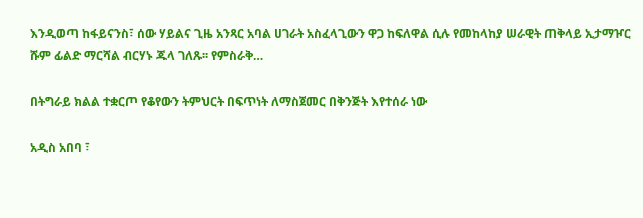እንዲወጣ ከፋይናንስ፣ ሰው ሃይልና ጊዜ አንጻር አባል ሀገራት አስፈላጊውን ዋጋ ከፍለዋል ሲሉ የመከላከያ ሠራዊት ጠቅላይ ኢታማዦር ሹም ፊልድ ማርሻል ብርሃኑ ጁላ ገለጹ፡፡ የምስራቅ…

በትግራይ ክልል ተቋርጦ የቆየውን ትምህርት በፍጥነት ለማስጀመር በቅንጅት እየተሰራ ነው

አዲስ አበባ ፣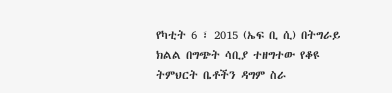የካቲት 6 ፣ 2015 (ኤፍ ቢ ሲ) በትግራይ ክልል በግጭት ሳቢያ ተዘግተው የቆዩ ትምህርት ቤቶችን ዳግም ስራ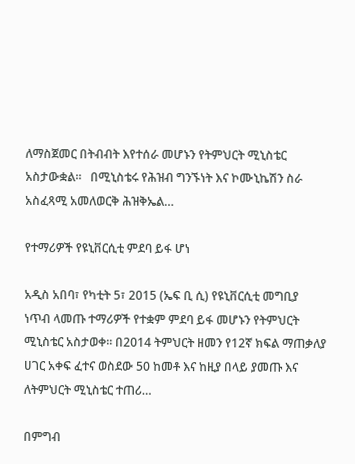ለማስጀመር በትብብት እየተሰራ መሆኑን የትምህርት ሚኒስቴር አስታውቋል፡፡   በሚኒስቴሩ የሕዝብ ግንኙነት እና ኮሙኒኬሽን ስራ አስፈጻሚ አመለወርቅ ሕዝቅኤል…

የተማሪዎች የዩኒቨርሲቲ ምደባ ይፋ ሆነ

አዲስ አበባ፣ የካቲት 5፣ 2015 (ኤፍ ቢ ሲ) የዩኒቨርሲቲ መግቢያ ነጥብ ላመጡ ተማሪዎች የተቋም ምደባ ይፋ መሆኑን የትምህርት ሚኒስቴር አስታወቀ፡፡ በ2014 ትምህርት ዘመን የ12ኛ ክፍል ማጠቃለያ ሀገር አቀፍ ፈተና ወስደው 50 ከመቶ እና ከዚያ በላይ ያመጡ እና ለትምህርት ሚኒስቴር ተጠሪ…

በምግብ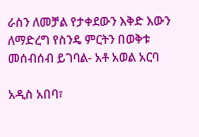ራስን ለመቻል የታቀደውን እቅድ እውን ለማድረግ የስንዴ ምርትን በወቅቱ መሰብሰብ ይገባል- አቶ አወል አርባ

አዲስ አበባ፣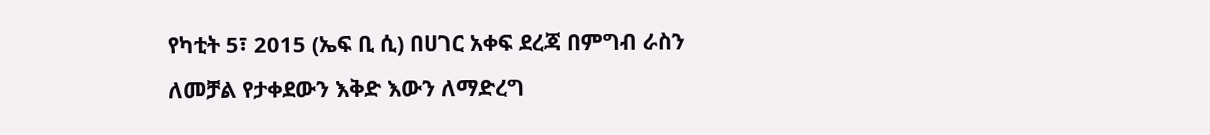የካቲት 5፣ 2015 (ኤፍ ቢ ሲ) በሀገር አቀፍ ደረጃ በምግብ ራስን ለመቻል የታቀደውን እቅድ እውን ለማድረግ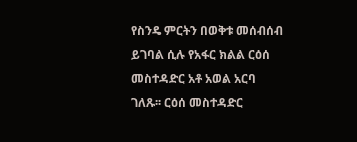የስንዴ ምርትን በወቅቱ መሰብሰብ ይገባል ሲሉ የአፋር ክልል ርዕሰ መስተዳድር አቶ አወል አርባ ገለጹ፡፡ ርዕሰ መስተዳድር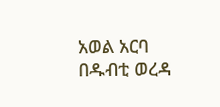አወል አርባ በዱብቲ ወረዳ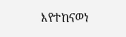እየተከናወነ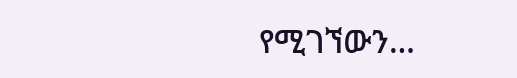የሚገኘውን…